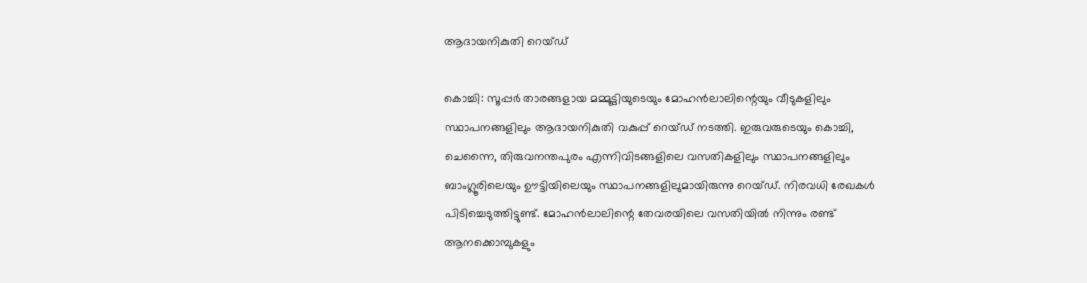ആദായനികുതി റെയ്ഡ്‌

കൊച്ചി: സൂപ്പര്‍ താരങ്ങളായ മമ്മൂട്ടിയുടെയും മോഹന്‍ലാലിന്റെയും വീടുകളിലും സ്ഥാപനങ്ങളിലും ആദായനികുതി വകുപ്പ്‌ റെയ്ഡ്‌ നടത്തി. ഇരുവരുടെയും കൊച്ചി, ചെന്നൈ, തിരുവനന്തപുരം എന്നിവിടങ്ങളിലെ വസതികളിലും സ്ഥാപനങ്ങളിലും ബാംഗ്ലൂരിലെയും ഊട്ടിയിലെയും സ്ഥാപനങ്ങളിലുമായിരുന്നു റെയ്ഡ്‌. നിരവധി രേഖകള്‍ പിടിച്ചെടുത്തിട്ടുണ്ട്‌. മോഹന്‍ലാലിന്റെ തേവരയിലെ വസതിയില്‍ നിന്നും രണ്ട്‌ ആനക്കൊമ്പുകളും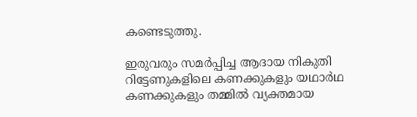കണ്ടെടുത്തു.

ഇരുവരും സമര്‍പ്പിച്ച ആദായ നികുതി റിട്ടേണുകളിലെ കണക്കുകളും യഥാര്‍ഥ കണക്കുകളും തമ്മില്‍ വ്യക്തമായ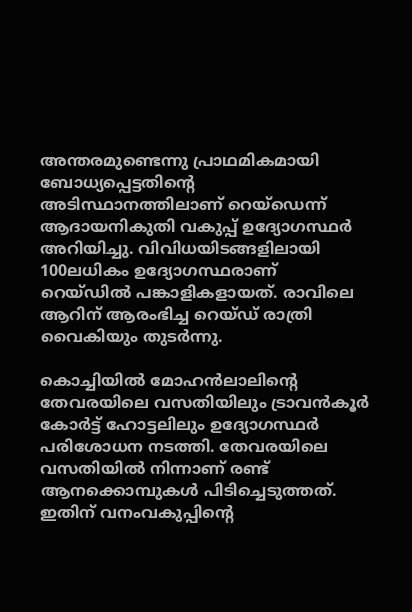അന്തരമുണ്ടെന്നു പ്രാഥമികമായി ബോധ്യപ്പെട്ടതിന്റെ അടിസ്ഥാനത്തിലാണ്‌ റെയ്ഡെന്ന്‌ ആദായനികുതി വകുപ്പ്‌ ഉദ്യോഗസ്ഥര്‍ അറിയിച്ചു. വിവിധയിടങ്ങളിലായി 100ലധികം ഉദ്യോഗസ്ഥരാണ്‌ റെയ്ഡില്‍ പങ്കാളികളായത്‌. രാവിലെ ആറിന്‌ ആരംഭിച്ച റെയ്ഡ്‌ രാത്രി വൈകിയും തുടര്‍ന്നു.

കൊച്ചിയില്‍ മോഹന്‍ലാലിന്റെ തേവരയിലെ വസതിയിലും ട്രാവന്‍കൂര്‍ കോര്‍ട്ട്‌ ഹോട്ടലിലും ഉദ്യോഗസ്ഥര്‍ പരിശോധന നടത്തി. തേവരയിലെ വസതിയില്‍ നിന്നാണ്‌ രണ്ട്‌ ആനക്കൊമ്പുകള്‍ പിടിച്ചെടുത്തത്‌. ഇതിന്‌ വനംവകുപ്പിന്റെ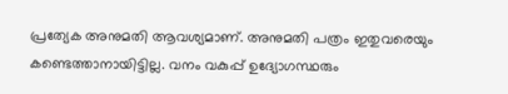പ്രത്യേക അനുമതി ആവശ്യമാണ്‌. അനുമതി പത്രം ഇതുവരെയും കണ്ടെത്താനായിട്ടില്ല. വനം വകുപ്പ്‌ ഉദ്യോഗസ്ഥരും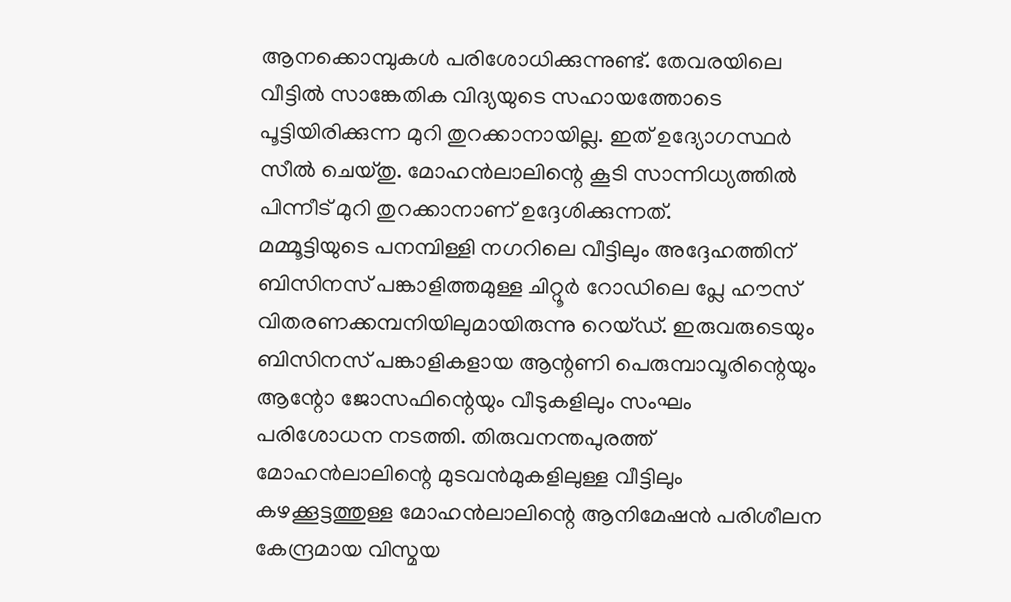ആനക്കൊമ്പുകള്‍ പരിശോധിക്കുന്നുണ്ട്‌. തേവരയിലെ വീട്ടില്‍ സാങ്കേതിക വിദ്യയുടെ സഹായത്തോടെ പൂട്ടിയിരിക്കുന്ന മുറി തുറക്കാനായില്ല. ഇത്‌ ഉദ്യോഗസ്ഥര്‍ സീല്‍ ചെയ്തു. മോഹന്‍ലാലിന്റെ കൂടി സാന്നിധ്യത്തില്‍ പിന്നീട്‌ മുറി തുറക്കാനാണ്‌ ഉദ്ദേശിക്കുന്നത്‌.
മമ്മൂട്ടിയുടെ പനമ്പിള്ളി നഗറിലെ വീട്ടിലും അദ്ദേഹത്തിന്‌ ബിസിനസ്‌ പങ്കാളിത്തമുള്ള ചിറ്റൂര്‍ റോഡിലെ പ്ലേ ഹൗസ്‌ വിതരണക്കമ്പനിയിലുമായിരുന്നു റെയ്ഡ്‌. ഇരുവരുടെയും ബിസിനസ്‌ പങ്കാളികളായ ആന്റണി പെരുമ്പാവൂരിന്റെയും ആന്റോ ജോസഫിന്റെയും വീടുകളിലും സംഘം പരിശോധന നടത്തി. തിരുവനന്തപുരത്ത്‌ മോഹന്‍ലാലിന്റെ മുടവന്‍മുകളിലുള്ള വീട്ടിലും കഴക്കൂട്ടത്തുള്ള മോഹന്‍ലാലിന്റെ ആനിമേഷന്‍ പരിശീലന കേന്ദ്രമായ വിസ്മയ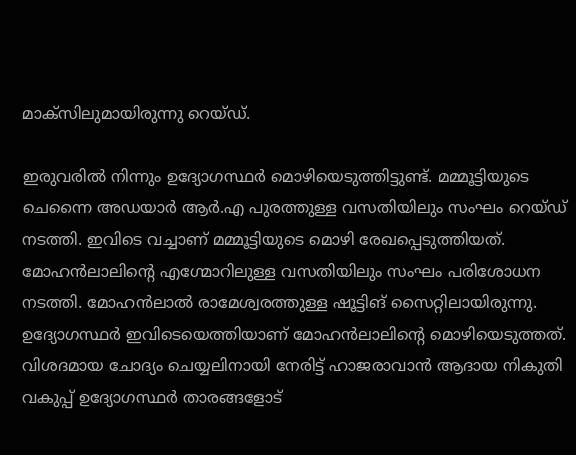മാക്സിലുമായിരുന്നു റെയ്ഡ്‌.

ഇരുവരില്‍ നിന്നും ഉദ്യോഗസ്ഥര്‍ മൊഴിയെടുത്തിട്ടുണ്ട്‌. മമ്മൂട്ടിയുടെ ചെന്നൈ അഡയാര്‍ ആര്‍.എ പുരത്തുള്ള വസതിയിലും സംഘം റെയ്ഡ്‌ നടത്തി. ഇവിടെ വച്ചാണ്‌ മമ്മൂട്ടിയുടെ മൊഴി രേഖപ്പെടുത്തിയത്‌. മോഹന്‍ലാലിന്റെ എഗ്മോറിലുള്ള വസതിയിലും സംഘം പരിശോധന നടത്തി. മോഹന്‍ലാല്‍ രാമേശ്വരത്തുള്ള ഷൂട്ടിങ്‌ സൈറ്റിലായിരുന്നു. ഉദ്യോഗസ്ഥര്‍ ഇവിടെയെത്തിയാണ്‌ മോഹന്‍ലാലിന്റെ മൊഴിയെടുത്തത്‌. വിശദമായ ചോദ്യം ചെയ്യലിനായി നേരിട്ട്‌ ഹാജരാവാന്‍ ആദായ നികുതി വകുപ്പ്‌ ഉദ്യോഗസ്ഥര്‍ താരങ്ങളോട്‌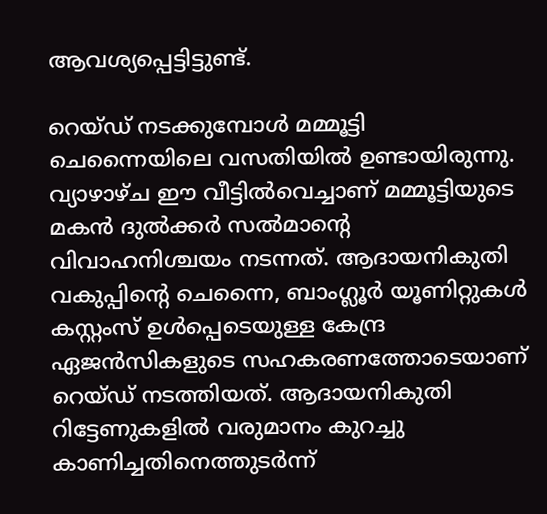ആവശ്യപ്പെട്ടിട്ടുണ്ട്‌.

റെയ്ഡ്‌ നടക്കുമ്പോള്‍ മമ്മൂട്ടി ചെന്നൈയിലെ വസതിയില്‍ ഉണ്ടായിരുന്നു. വ്യാഴാഴ്ച ഈ വീട്ടില്‍വെച്ചാണ്‌ മമ്മൂട്ടിയുടെ മകന്‍ ദുല്‍ക്കര്‍ സല്‍മാന്റെ വിവാഹനിശ്ചയം നടന്നത്‌. ആദായനികുതി വകുപ്പിന്റെ ചെന്നൈ, ബാംഗ്ലൂര്‍ യൂണിറ്റുകള്‍ കസ്റ്റംസ്‌ ഉള്‍പ്പെടെയുള്ള കേന്ദ്ര ഏജന്‍സികളുടെ സഹകരണത്തോടെയാണ്‌ റെയ്ഡ്‌ നടത്തിയത്‌. ആദായനികുതി റിട്ടേണുകളില്‍ വരുമാനം കുറച്ചു കാണിച്ചതിനെത്തുടര്‍ന്ന്‌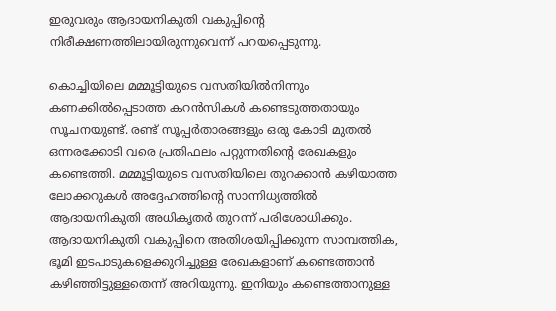ഇരുവരും ആദായനികുതി വകുപ്പിന്റെ നിരീക്ഷണത്തിലായിരുന്നുവെന്ന്‌ പറയപ്പെടുന്നു.

കൊച്ചിയിലെ മമ്മൂട്ടിയുടെ വസതിയില്‍നിന്നും കണക്കില്‍പ്പെടാത്ത കറന്‍സികള്‍ കണ്ടെടുത്തതായും സൂചനയുണ്ട്‌. രണ്ട്‌ സൂപ്പര്‍താരങ്ങളും ഒരു കോടി മുതല്‍ ഒന്നരക്കോടി വരെ പ്രതിഫലം പറ്റുന്നതിന്റെ രേഖകളും കണ്ടെത്തി. മമ്മൂട്ടിയുടെ വസതിയിലെ തുറക്കാന്‍ കഴിയാത്ത ലോക്കറുകള്‍ അദ്ദേഹത്തിന്റെ സാന്നിധ്യത്തില്‍ ആദായനികുതി അധികൃതര്‍ തുറന്ന്‌ പരിശോധിക്കും. ആദായനികുതി വകുപ്പിനെ അതിശയിപ്പിക്കുന്ന സാമ്പത്തിക, ഭൂമി ഇടപാടുകളെക്കുറിച്ചുള്ള രേഖകളാണ്‌ കണ്ടെത്താന്‍ കഴിഞ്ഞിട്ടുള്ളതെന്ന്‌ അറിയുന്നു. ഇനിയും കണ്ടെത്താനുള്ള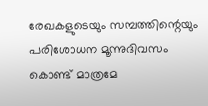രേഖകളുടെയും സമ്പത്തിന്റെയും പരിശോധന മൂന്നുദിവസം കൊണ്ട്‌ മാത്രമേ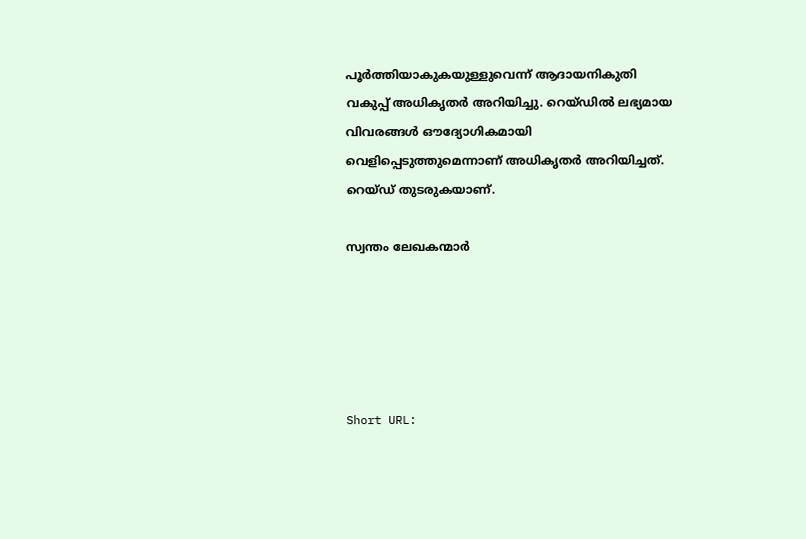പൂര്‍ത്തിയാകുകയുള്ളുവെന്ന്‌ ആദായനികുതി വകുപ്പ്‌ അധികൃതര്‍ അറിയിച്ചു. റെയ്ഡില്‍ ലഭ്യമായ വിവരങ്ങള്‍ ഔദ്യോഗികമായി വെളിപ്പെടുത്തുമെന്നാണ്‌ അധികൃതര്‍ അറിയിച്ചത്‌. റെയ്ഡ്‌ തുടരുകയാണ്‌.

സ്വന്തം ലേഖകന്മാര്‍





Short URL: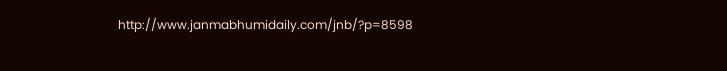http://www.janmabhumidaily.com/jnb/?p=8598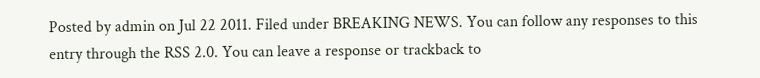Posted by admin on Jul 22 2011. Filed under BREAKING NEWS. You can follow any responses to this entry through the RSS 2.0. You can leave a response or trackback to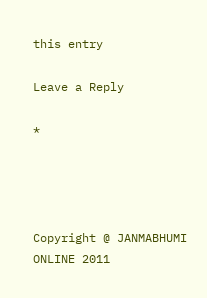this entry

Leave a Reply

*




Copyright @ JANMABHUMI ONLINE 2011